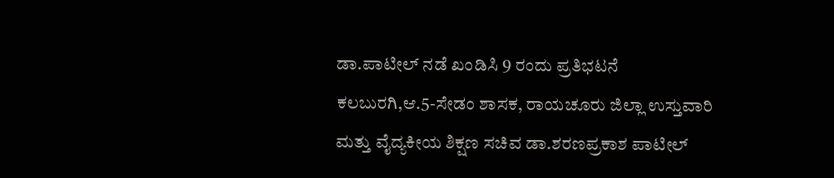ಡಾ.ಪಾಟೀಲ್ ನಡೆ ಖಂಡಿಸಿ 9 ರಂದು ಪ್ರತಿಭಟನೆ
ಕಲಬುರಗಿ,ಆ.5-ಸೇಡಂ ಶಾಸಕ, ರಾಯಚೂರು ಜಿಲ್ಲಾ ಉಸ್ತುವಾರಿ ಮತ್ತು ವೈದ್ಯಕೀಯ ಶಿಕ್ಷಣ ಸಚಿವ ಡಾ.ಶರಣಪ್ರಕಾಶ ಪಾಟೀಲ್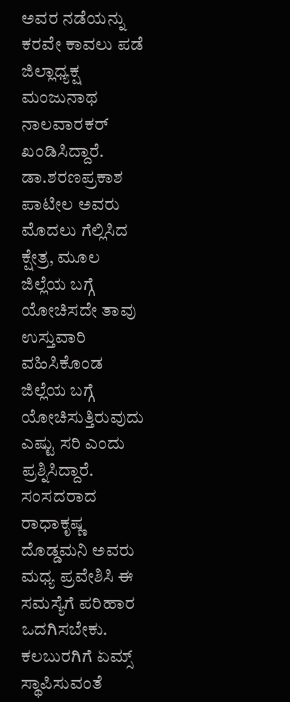ಅವರ ನಡೆಯನ್ನು ಕರವೇ ಕಾವಲು ಪಡೆ ಜಿಲ್ಲಾಧ್ಯಕ್ಷ ಮಂಜುನಾಥ ನಾಲವಾರಕರ್ ಖಂಡಿಸಿದ್ದಾರೆ.
ಡಾ.ಶರಣಪ್ರಕಾಶ ಪಾಟೀಲ ಅವರು ಮೊದಲು ಗೆಲ್ಲಿಸಿದ ಕ್ಷೇತ್ರ, ಮೂಲ ಜಿಲ್ಲೆಯ ಬಗ್ಗೆ ಯೋಚಿಸದೇ ತಾವು ಉಸ್ತುವಾರಿ ವಹಿಸಿಕೊಂಡ ಜಿಲ್ಲೆಯ ಬಗ್ಗೆ ಯೋಚಿಸುತ್ತಿರುವುದು ಎಷ್ಟು ಸರಿ ಎಂದು ಪ್ರಶ್ನಿಸಿದ್ದಾರೆ.
ಸಂಸದರಾದ ರಾಧಾಕೃಷ್ಣ ದೊಡ್ಡಮನಿ ಅವರು ಮಧ್ಯ ಪ್ರವೇಶಿಸಿ ಈ ಸಮಸ್ಯೆಗೆ ಪರಿಹಾರ ಒದಗಿಸಬೇಕು. ಕಲಬುರಗಿಗೆ ಏಮ್ಸ್ ಸ್ಥಾಪಿಸುವಂತೆ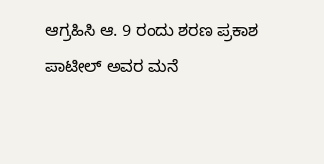ಆಗ್ರಹಿಸಿ ಆ. 9 ರಂದು ಶರಣ ಪ್ರಕಾಶ ಪಾಟೀಲ್ ಅವರ ಮನೆ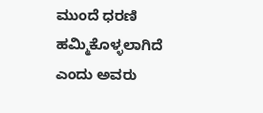ಮುಂದೆ ಧರಣಿ ಹಮ್ಮಿಕೊಳ್ಳಲಾಗಿದೆ ಎಂದು ಅವರು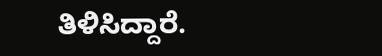ತಿಳಿಸಿದ್ದಾರೆ.